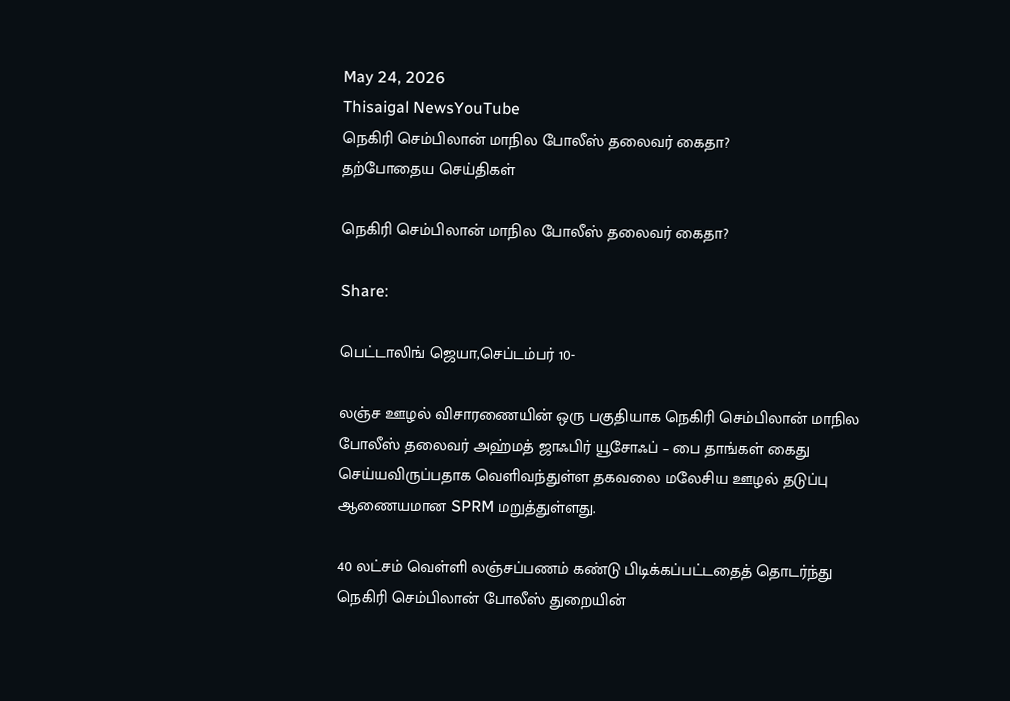May 24, 2026
Thisaigal NewsYouTube
நெகிரி செம்பிலான் மாநில போலீஸ் தலைவர் கைதா?
தற்போதைய செய்திகள்

நெகிரி செம்பிலான் மாநில போலீஸ் தலைவர் கைதா?

Share:

பெட்டாலிங் ஜெயா,செப்டம்பர் 10-

லஞ்ச ஊழல் விசாரணையின் ஒரு பகுதியாக நெகிரி செம்பிலான் மாநில போலீஸ் தலைவர் அஹ்மத் ஜாஃபிர் யூசோஃப் – பை தாங்கள் கைது செய்யவிருப்பதாக வெளிவந்துள்ள தகவலை மலேசிய ஊழல் தடுப்பு ஆணையமான SPRM மறுத்துள்ளது.

40 லட்சம் வெள்ளி லஞ்சப்பணம் கண்டு பிடிக்கப்பட்டதைத் தொடர்ந்து நெகிரி செம்பிலான் போலீஸ் துறையின்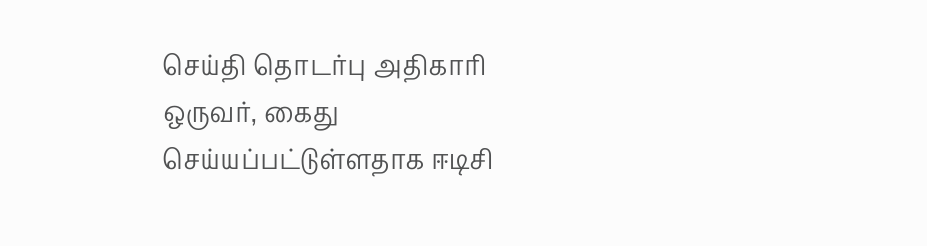செய்தி தொடர்பு அதிகாரி ஒருவர், கைது செய்யப்பட்டுள்ளதாக ஈடிசி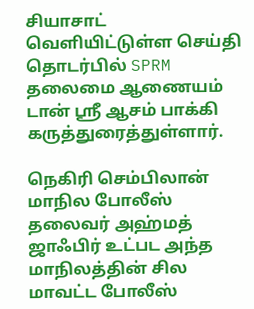சியாசாட் வெளியிட்டுள்ள செய்தி தொடர்பில் SPRM தலைமை ஆணையம் டான் ஸ்ரீ ஆசம் பாக்கி கருத்துரைத்துள்ளார்.

நெகிரி செம்பிலான் மாநில போலீஸ் தலைவர் அஹ்மத் ஜாஃபிர் உட்பட அந்த மாநிலத்தின் சில மாவட்ட போலீஸ்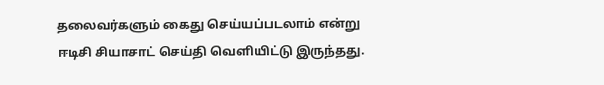தலைவர்களும் கைது செய்யப்படலாம் என்று ஈடிசி சியாசாட் செய்தி வெளியிட்டு இருந்தது.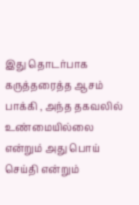இது தொடர்பாக கருத்தரைத்த ஆசம் பாக்கி , அந்த தகவலில் உண்மையில்லை என்றும் அது பொய் செய்தி என்றும்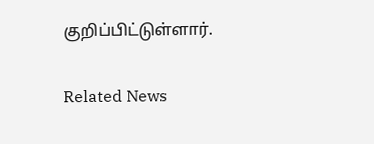குறிப்பிட்டுள்ளார்.

Related News